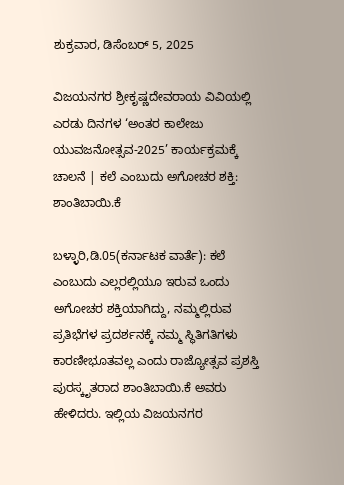ಶುಕ್ರವಾರ, ಡಿಸೆಂಬರ್ 5, 2025

ವಿಜಯನಗರ ಶ್ರೀಕೃಷ್ಣದೇವರಾಯ ವಿವಿಯಲ್ಲಿ ಎರಡು ದಿನಗಳ ‘ಅಂತರ ಕಾಲೇಜು ಯುವಜನೋತ್ಸವ-2025’ ಕಾರ್ಯಕ್ರಮಕ್ಕೆ ಚಾಲನೆ | ಕಲೆ ಎಂಬುದು ಅಗೋಚರ ಶಕ್ತಿ: ಶಾಂತಿಬಾಯಿ.ಕೆ

ಬಳ್ಳಾರಿ,ಡಿ.05(ಕರ್ನಾಟಕ ವಾರ್ತೆ): ಕಲೆ ಎಂಬುದು ಎಲ್ಲರಲ್ಲಿಯೂ ಇರುವ ಒಂದು ಅಗೋಚರ ಶಕ್ತಿಯಾಗಿದ್ದು, ನಮ್ಮಲ್ಲಿರುವ ಪ್ರತಿಭೆಗಳ ಪ್ರದರ್ಶನಕ್ಕೆ ನಮ್ಮ ಸ್ಥಿತಿಗತಿಗಳು ಕಾರಣೀಭೂತವಲ್ಲ ಎಂದು ರಾಜ್ಯೋತ್ಸವ ಪ್ರಶಸ್ತಿ ಪುರಸ್ಕೃತರಾದ ಶಾಂತಿಬಾಯಿ.ಕೆ ಅವರು ಹೇಳಿದರು. ಇಲ್ಲಿಯ ವಿಜಯನಗರ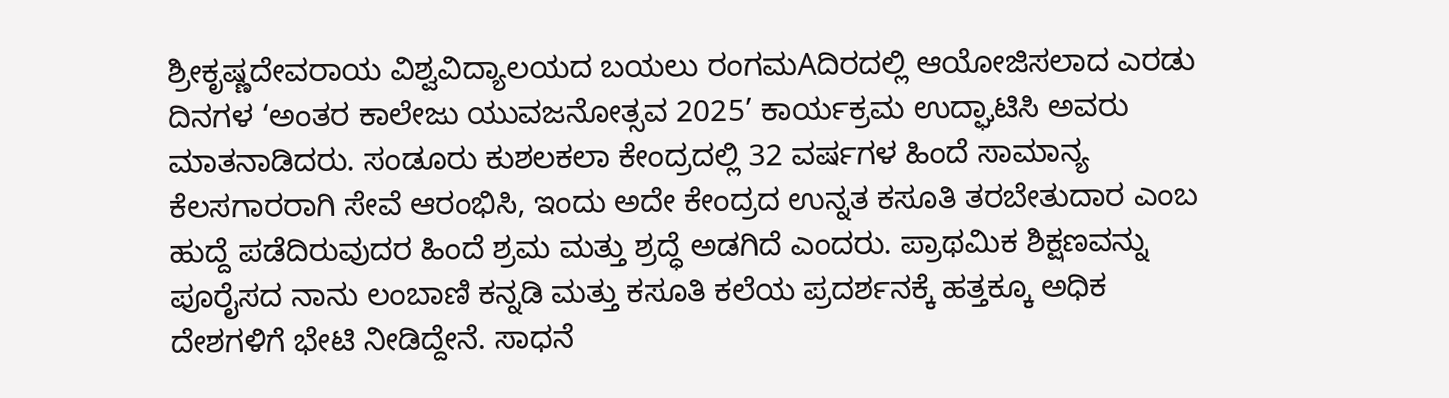ಶ್ರೀಕೃಷ್ಣದೇವರಾಯ ವಿಶ್ವವಿದ್ಯಾಲಯದ ಬಯಲು ರಂಗಮAದಿರದಲ್ಲಿ ಆಯೋಜಿಸಲಾದ ಎರಡು ದಿನಗಳ ‘ಅಂತರ ಕಾಲೇಜು ಯುವಜನೋತ್ಸವ 2025’ ಕಾರ್ಯಕ್ರಮ ಉದ್ಘಾಟಿಸಿ ಅವರು ಮಾತನಾಡಿದರು. ಸಂಡೂರು ಕುಶಲಕಲಾ ಕೇಂದ್ರದಲ್ಲಿ 32 ವರ್ಷಗಳ ಹಿಂದೆ ಸಾಮಾನ್ಯ ಕೆಲಸಗಾರರಾಗಿ ಸೇವೆ ಆರಂಭಿಸಿ, ಇಂದು ಅದೇ ಕೇಂದ್ರದ ಉನ್ನತ ಕಸೂತಿ ತರಬೇತುದಾರ ಎಂಬ ಹುದ್ದೆ ಪಡೆದಿರುವುದರ ಹಿಂದೆ ಶ್ರಮ ಮತ್ತು ಶ್ರದ್ಧೆ ಅಡಗಿದೆ ಎಂದರು. ಪ್ರಾಥಮಿಕ ಶಿಕ್ಷಣವನ್ನು ಪೂರೈಸದ ನಾನು ಲಂಬಾಣಿ ಕನ್ನಡಿ ಮತ್ತು ಕಸೂತಿ ಕಲೆಯ ಪ್ರದರ್ಶನಕ್ಕೆ ಹತ್ತಕ್ಕೂ ಅಧಿಕ ದೇಶಗಳಿಗೆ ಭೇಟಿ ನೀಡಿದ್ದೇನೆ. ಸಾಧನೆ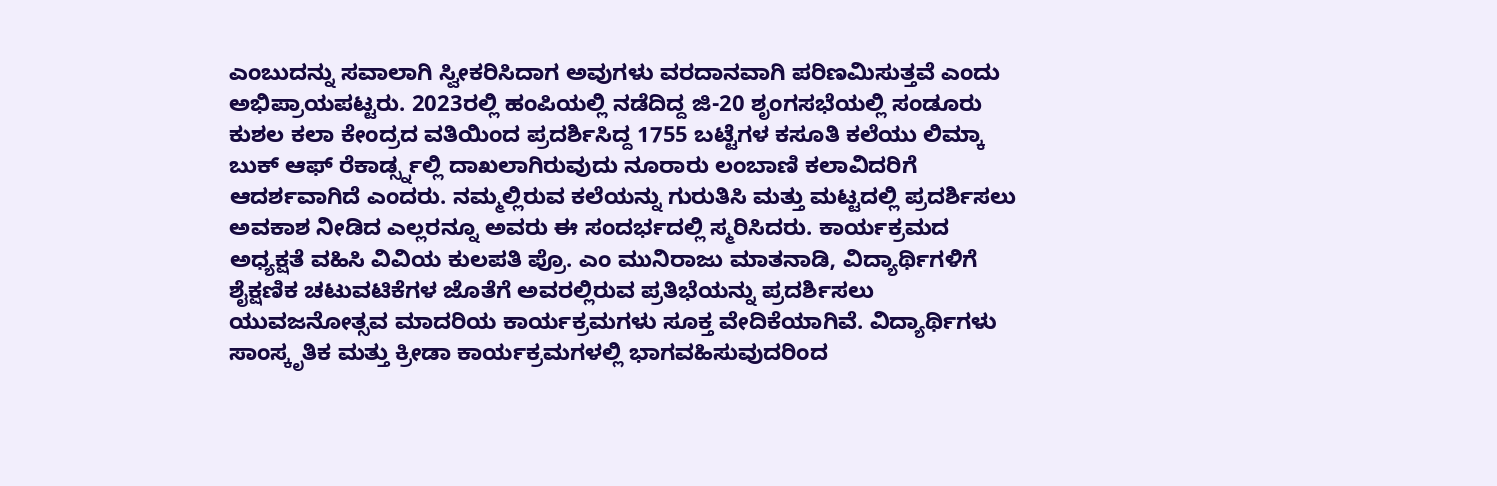ಎಂಬುದನ್ನು ಸವಾಲಾಗಿ ಸ್ವೀಕರಿಸಿದಾಗ ಅವುಗಳು ವರದಾನವಾಗಿ ಪರಿಣಮಿಸುತ್ತವೆ ಎಂದು ಅಭಿಪ್ರಾಯಪಟ್ಟರು. 2023ರಲ್ಲಿ ಹಂಪಿಯಲ್ಲಿ ನಡೆದಿದ್ದ ಜಿ-20 ಶೃಂಗಸಭೆಯಲ್ಲಿ ಸಂಡೂರು ಕುಶಲ ಕಲಾ ಕೇಂದ್ರದ ವತಿಯಿಂದ ಪ್ರದರ್ಶಿಸಿದ್ದ 1755 ಬಟ್ಟೆಗಳ ಕಸೂತಿ ಕಲೆಯು ಲಿಮ್ಕಾ ಬುಕ್ ಆಫ್ ರೆಕಾರ್ಡ್ಸ್ನಲ್ಲಿ ದಾಖಲಾಗಿರುವುದು ನೂರಾರು ಲಂಬಾಣಿ ಕಲಾವಿದರಿಗೆ ಆದರ್ಶವಾಗಿದೆ ಎಂದರು. ನಮ್ಮಲ್ಲಿರುವ ಕಲೆಯನ್ನು ಗುರುತಿಸಿ ಮತ್ತು ಮಟ್ಟದಲ್ಲಿ ಪ್ರದರ್ಶಿಸಲು ಅವಕಾಶ ನೀಡಿದ ಎಲ್ಲರನ್ನೂ ಅವರು ಈ ಸಂದರ್ಭದಲ್ಲಿ ಸ್ಮರಿಸಿದರು. ಕಾರ್ಯಕ್ರಮದ ಅಧ್ಯಕ್ಷತೆ ವಹಿಸಿ ವಿವಿಯ ಕುಲಪತಿ ಪ್ರೊ. ಎಂ ಮುನಿರಾಜು ಮಾತನಾಡಿ, ವಿದ್ಯಾರ್ಥಿಗಳಿಗೆ ಶೈಕ್ಷಣಿಕ ಚಟುವಟಿಕೆಗಳ ಜೊತೆಗೆ ಅವರಲ್ಲಿರುವ ಪ್ರತಿಭೆಯನ್ನು ಪ್ರದರ್ಶಿಸಲು ಯುವಜನೋತ್ಸವ ಮಾದರಿಯ ಕಾರ್ಯಕ್ರಮಗಳು ಸೂಕ್ತ ವೇದಿಕೆಯಾಗಿವೆ. ವಿದ್ಯಾರ್ಥಿಗಳು ಸಾಂಸ್ಕೃತಿಕ ಮತ್ತು ಕ್ರೀಡಾ ಕಾರ್ಯಕ್ರಮಗಳಲ್ಲಿ ಭಾಗವಹಿಸುವುದರಿಂದ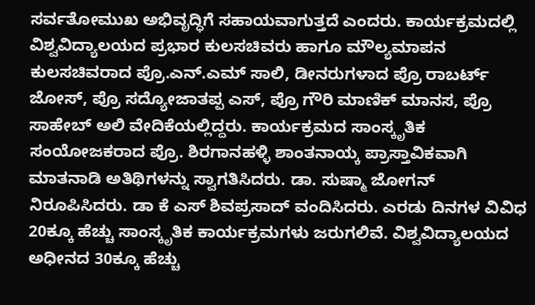ಸರ್ವತೋಮುಖ ಅಭಿವೃದ್ಧಿಗೆ ಸಹಾಯವಾಗುತ್ತದೆ ಎಂದರು. ಕಾರ್ಯಕ್ರಮದಲ್ಲಿ ವಿಶ್ವವಿದ್ಯಾಲಯದ ಪ್ರಭಾರ ಕುಲಸಚಿವರು ಹಾಗೂ ಮೌಲ್ಯಮಾಪನ ಕುಲಸಚಿವರಾದ ಪ್ರೊ.ಎನ್.ಎಮ್ ಸಾಲಿ, ಡೀನರುಗಳಾದ ಪ್ರೊ ರಾಬರ್ಟ್ ಜೋಸ್, ಪ್ರೊ ಸದ್ಯೋಜಾತಪ್ಪ ಎಸ್, ಪ್ರೊ ಗೌರಿ ಮಾಣಿಕ್ ಮಾನಸ, ಪ್ರೊ ಸಾಹೇಬ್ ಅಲಿ ವೇದಿಕೆಯಲ್ಲಿದ್ದರು. ಕಾರ್ಯಕ್ರಮದ ಸಾಂಸ್ಕೃತಿಕ ಸಂಯೋಜಕರಾದ ಪ್ರೊ. ಶಿರಗಾನಹಳ್ಳಿ ಶಾಂತನಾಯ್ಕ ಪ್ರಾಸ್ತಾವಿಕವಾಗಿ ಮಾತನಾಡಿ ಅತಿಥಿಗಳನ್ನು ಸ್ವಾಗತಿಸಿದರು. ಡಾ. ಸುಷ್ಮಾ ಜೋಗನ್ ನಿರೂಪಿಸಿದರು. ಡಾ ಕೆ ಎಸ್ ಶಿವಪ್ರಸಾದ್ ವಂದಿಸಿದರು. ಎರಡು ದಿನಗಳ ವಿವಿಧ 20ಕ್ಕೂ ಹೆಚ್ಚು ಸಾಂಸ್ಕೃತಿಕ ಕಾರ್ಯಕ್ರಮಗಳು ಜರುಗಲಿವೆ. ವಿಶ್ವವಿದ್ಯಾಲಯದ ಅಧೀನದ 30ಕ್ಕೂ ಹೆಚ್ಚು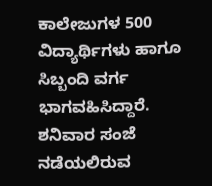ಕಾಲೇಜುಗಳ 500 ವಿದ್ಯಾರ್ಥಿಗಳು ಹಾಗೂ ಸಿಬ್ಬಂದಿ ವರ್ಗ ಭಾಗವಹಿಸಿದ್ದಾರೆ. ಶನಿವಾರ ಸಂಜೆ ನಡೆಯಲಿರುವ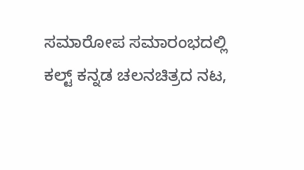ಸಮಾರೋಪ ಸಮಾರಂಭದಲ್ಲಿ ಕಲ್ಟ್ ಕನ್ನಡ ಚಲನಚಿತ್ರದ ನಟ,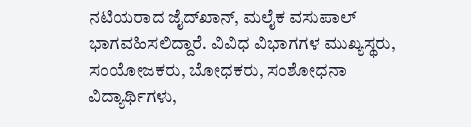ನಟಿಯರಾದ ಜೈದ್‌ಖಾನ್, ಮಲೈಕ ವಸುಪಾಲ್ ಭಾಗವಹಿಸಲಿದ್ದಾರೆ. ವಿವಿಧ ವಿಭಾಗಗಳ ಮುಖ್ಯಸ್ಥರು, ಸಂಯೋಜಕರು, ಬೋಧಕರು, ಸಂಶೋಧನಾ ವಿದ್ಯಾರ್ಥಿಗಳು,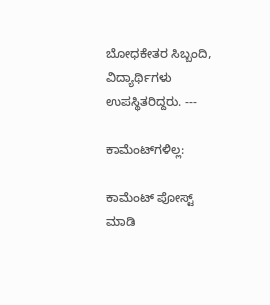ಬೋಧಕೇತರ ಸಿಬ್ಬಂದಿ, ವಿದ್ಯಾರ್ಥಿಗಳು ಉಪಸ್ಥಿತರಿದ್ದರು. ---

ಕಾಮೆಂಟ್‌ಗಳಿಲ್ಲ:

ಕಾಮೆಂಟ್‌‌ ಪೋಸ್ಟ್‌ ಮಾಡಿ